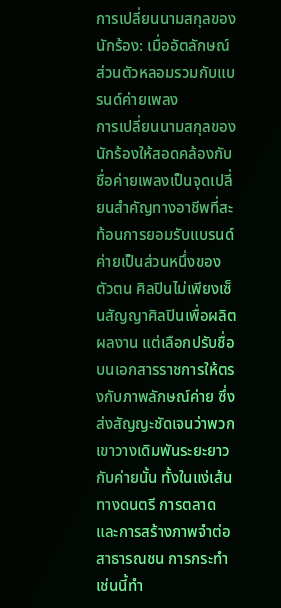การเปลี่ยนนามสกุลของนักร้อง: เมื่ออัตลักษณ์ส่วนตัวหลอมรวมกับแบรนด์ค่ายเพลง
การเปลี่ยนนามสกุลของนักร้องให้สอดคล้องกับชื่อค่ายเพลงเป็นจุดเปลี่ยนสำคัญทางอาชีพที่สะท้อนการยอมรับแบรนด์ค่ายเป็นส่วนหนึ่งของตัวตน ศิลปินไม่เพียงเซ็นสัญญาศิลปินเพื่อผลิตผลงาน แต่เลือกปรับชื่อบนเอกสารราชการให้ตรงกับภาพลักษณ์ค่าย ซึ่งส่งสัญญะชัดเจนว่าพวกเขาวางเดิมพันระยะยาวกับค่ายนั้น ทั้งในแง่เส้นทางดนตรี การตลาด และการสร้างภาพจำต่อสาธารณชน การกระทำเช่นนี้ทำ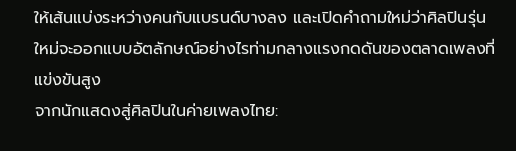ให้เส้นแบ่งระหว่างคนกับแบรนด์บางลง และเปิดคำถามใหม่ว่าศิลปินรุ่นใหม่จะออกแบบอัตลักษณ์อย่างไรท่ามกลางแรงกดดันของตลาดเพลงที่แข่งขันสูง
จากนักแสดงสู่ศิลปินในค่ายเพลงไทย: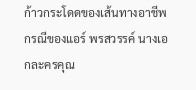ก้าวกระโดดของเส้นทางอาชีพ
กรณีของแอร์ พรสวรรค์ นางเอกละครคุณ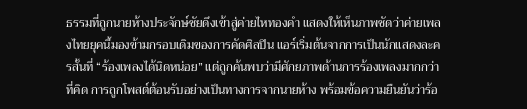ธรรมที่ถูกนายห้างประจักษ์ชัยดึงเข้าสู่ค่ายไหทองคำ แสดงให้เห็นภาพชัดว่าค่ายเพลงไทยยุคนี้มองข้ามกรอบเดิมของการคัดศิลปิน แอร์เริ่มต้นจากการเป็นนักแสดงละครสั้นที่ “ร้องเพลงได้นิดหน่อย” แต่ถูกค้นพบว่ามีศักยภาพด้านการร้องเพลงมากกว่าที่คิด การถูกโพสต์ต้อนรับอย่างเป็นทางการจากนายห้าง พร้อมข้อความยืนยันว่าร้อ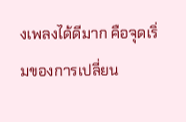งเพลงได้ดีมาก คือจุดเริ่มของการเปลี่ยน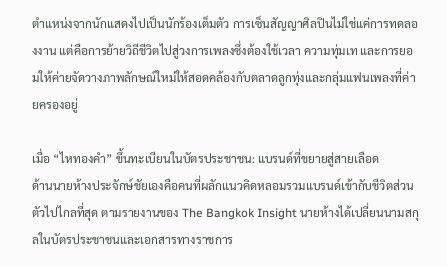ตำแหน่งจากนักแสดงไปเป็นนักร้องเต็มตัว การเซ็นสัญญาศิลปินไม่ใช่แค่การทดลองงาน แต่คือการย้ายวิถีชีวิตไปสู่วงการเพลงซึ่งต้องใช้เวลา ความทุ่มเท และการยอมให้ค่ายจัดวางภาพลักษณ์ใหม่ให้สอดคล้องกับตลาดลูกทุ่งและกลุ่มแฟนเพลงที่ค่ายครองอยู่

เมื่อ “ไหทองคำ” ขึ้นทะเบียนในบัตรประชาชน: แบรนด์ที่ขยายสู่สายเลือด
ด้านนายห้างประจักษ์ชัยเองคือคนที่ผลักแนวคิดหลอมรวมแบรนด์เข้ากับชีวิตส่วนตัวไปไกลที่สุด ตามรายงานของ The Bangkok Insight นายห้างได้เปลี่ยนนามสกุลในบัตรประชาชนและเอกสารทางราชการ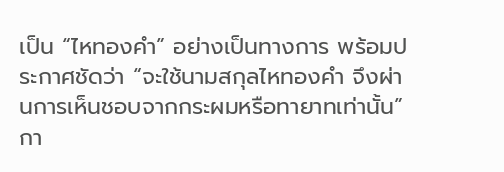เป็น “ไหทองคำ” อย่างเป็นทางการ พร้อมประกาศชัดว่า “จะใช้นามสกุลไหทองคำ จึงผ่านการเห็นชอบจากกระผมหรือทายาทเท่านั้น” กา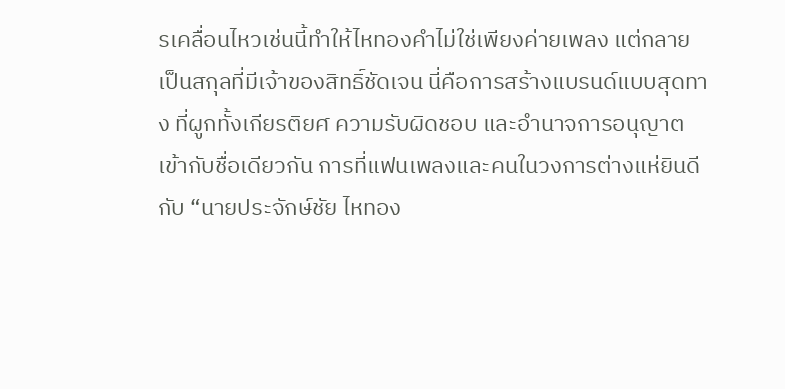รเคลื่อนไหวเช่นนี้ทำให้ไหทองคำไม่ใช่เพียงค่ายเพลง แต่กลายเป็นสกุลที่มีเจ้าของสิทธิ์ชัดเจน นี่คือการสร้างแบรนด์แบบสุดทาง ที่ผูกทั้งเกียรติยศ ความรับผิดชอบ และอำนาจการอนุญาตเข้ากับชื่อเดียวกัน การที่แฟนเพลงและคนในวงการต่างแห่ยินดีกับ “นายประจักษ์ชัย ไหทอง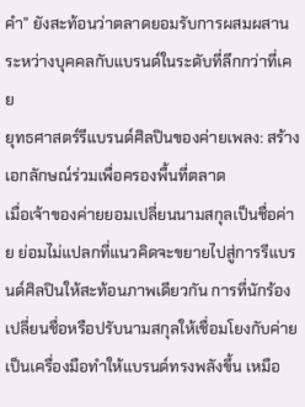คำ” ยังสะท้อนว่าตลาดยอมรับการผสมผสานระหว่างบุคคลกับแบรนด์ในระดับที่ลึกกว่าที่เคย
ยุทธศาสตร์รีแบรนด์ศิลปินของค่ายเพลง: สร้างเอกลักษณ์ร่วมเพื่อครองพื้นที่ตลาด
เมื่อเจ้าของค่ายยอมเปลี่ยนนามสกุลเป็นชื่อค่าย ย่อมไม่แปลกที่แนวคิดจะขยายไปสู่การรีแบรนด์ศิลปินให้สะท้อนภาพเดียวกัน การที่นักร้องเปลี่ยนชื่อหรือปรับนามสกุลให้เชื่อมโยงกับค่าย เป็นเครื่องมือทำให้แบรนด์ทรงพลังขึ้น เหมือ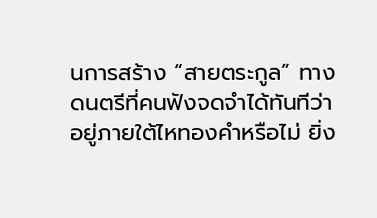นการสร้าง “สายตระกูล” ทางดนตรีที่คนฟังจดจำได้ทันทีว่าอยู่ภายใต้ไหทองคำหรือไม่ ยิ่ง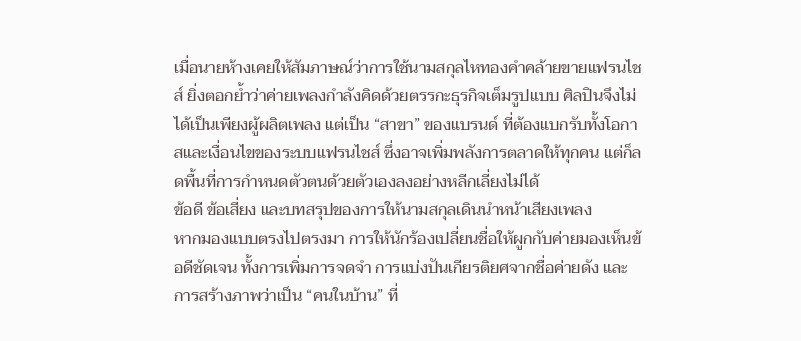เมื่อนายห้างเคยให้สัมภาษณ์ว่าการใช้นามสกุลไหทองคำคล้ายขายแฟรนไชส์ ยิ่งตอกย้ำว่าค่ายเพลงกำลังคิดด้วยตรรกะธุรกิจเต็มรูปแบบ ศิลปินจึงไม่ได้เป็นเพียงผู้ผลิตเพลง แต่เป็น “สาขา” ของแบรนด์ ที่ต้องแบกรับทั้งโอกาสและเงื่อนไขของระบบแฟรนไชส์ ซึ่งอาจเพิ่มพลังการตลาดให้ทุกคน แต่ก็ลดพื้นที่การกำหนดตัวตนด้วยตัวเองลงอย่างหลีกเลี่ยงไม่ได้
ข้อดี ข้อเสี่ยง และบทสรุปของการให้นามสกุลเดินนำหน้าเสียงเพลง
หากมองแบบตรงไปตรงมา การให้นักร้องเปลี่ยนชื่อให้ผูกกับค่ายมองเห็นข้อดีชัดเจน ทั้งการเพิ่มการจดจำ การแบ่งปันเกียรติยศจากชื่อค่ายดัง และการสร้างภาพว่าเป็น “คนในบ้าน” ที่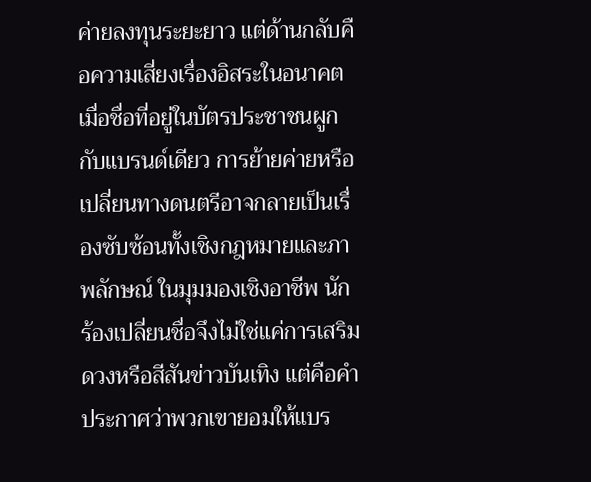ค่ายลงทุนระยะยาว แต่ด้านกลับคือความเสี่ยงเรื่องอิสระในอนาคต เมื่อชื่อที่อยู่ในบัตรประชาชนผูกกับแบรนด์เดียว การย้ายค่ายหรือเปลี่ยนทางดนตรีอาจกลายเป็นเรื่องซับซ้อนทั้งเชิงกฎหมายและภาพลักษณ์ ในมุมมองเชิงอาชีพ นักร้องเปลี่ยนชื่อจึงไม่ใช่แค่การเสริมดวงหรือสีสันข่าวบันเทิง แต่คือคำประกาศว่าพวกเขายอมให้แบร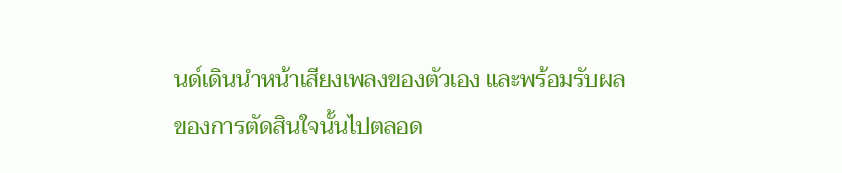นด์เดินนำหน้าเสียงเพลงของตัวเอง และพร้อมรับผลของการตัดสินใจนั้นไปตลอด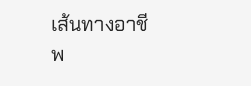เส้นทางอาชีพ